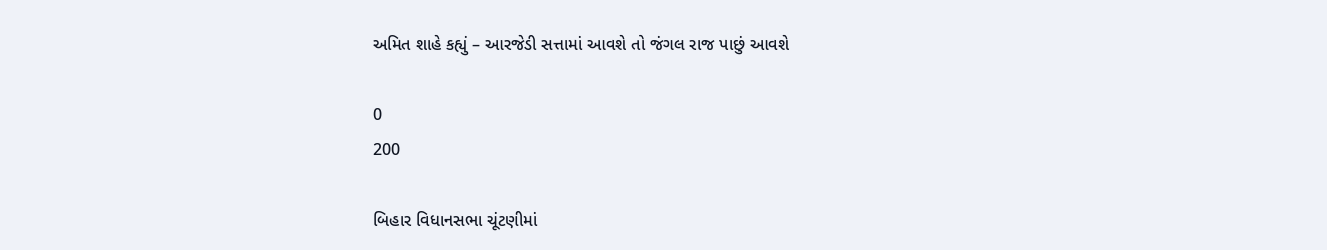અમિત શાહે કહ્યું – આરજેડી સત્તામાં આવશે તો જંગલ રાજ પાછું આવશે

0
200

બિહાર વિધાનસભા ચૂંટણીમાં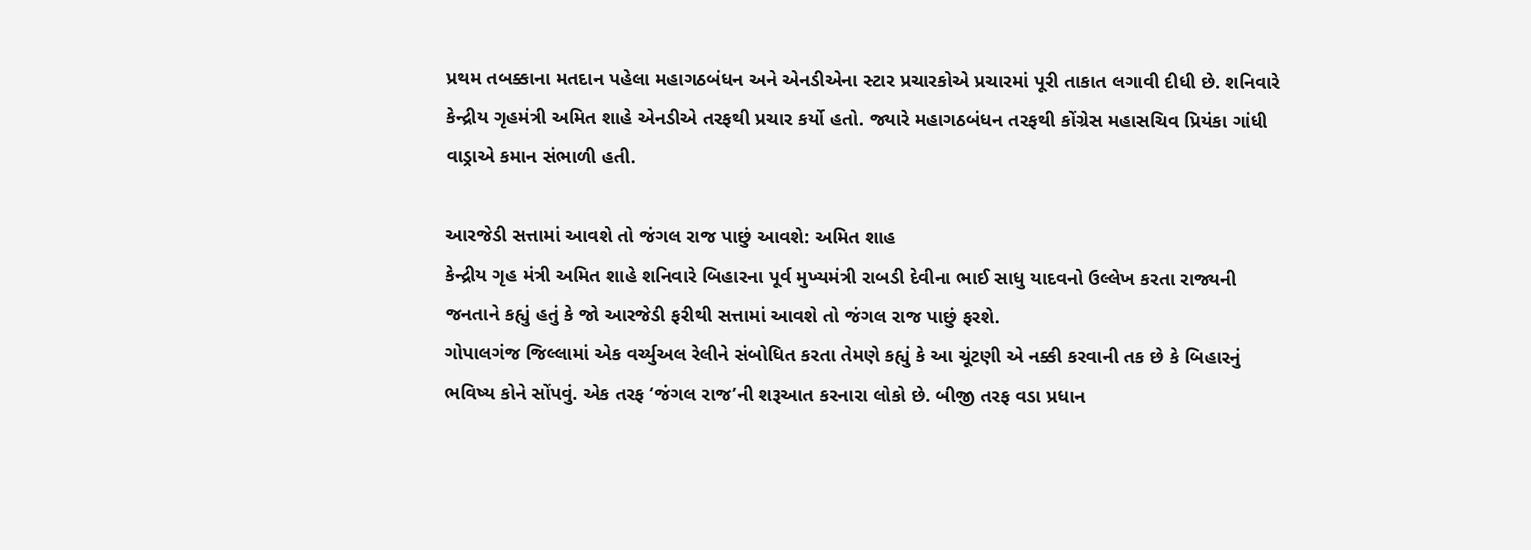પ્રથમ તબક્કાના મતદાન પહેલા મહાગઠબંધન અને એનડીએના સ્ટાર પ્રચારકોએ પ્રચારમાં પૂરી તાકાત લગાવી દીધી છે. શનિવારે કેન્દ્રીય ગૃહમંત્રી અમિત શાહે એનડીએ તરફથી પ્રચાર કર્યો હતો. જ્યારે મહાગઠબંધન તરફથી કોંગ્રેસ મહાસચિવ પ્રિયંકા ગાંધી વાડ્રાએ કમાન સંભાળી હતી.

આરજેડી સત્તામાં આવશે તો જંગલ રાજ પાછું આવશે: અમિત શાહ
કેન્દ્રીય ગૃહ મંત્રી અમિત શાહે શનિવારે બિહારના પૂર્વ મુખ્યમંત્રી રાબડી દેવીના ભાઈ સાધુ યાદવનો ઉલ્લેખ કરતા રાજ્યની જનતાને કહ્યું હતું કે જો આરજેડી ફરીથી સત્તામાં આવશે તો જંગલ રાજ પાછું ફરશે.
ગોપાલગંજ જિલ્લામાં એક વર્ચ્યુઅલ રેલીને સંબોધિત કરતા તેમણે કહ્યું કે આ ચૂંટણી એ નક્કી કરવાની તક છે કે બિહારનું ભવિષ્ય કોને સોંપવું. એક તરફ ‘જંગલ રાજ’ની શરૂઆત કરનારા લોકો છે. બીજી તરફ વડા પ્રધાન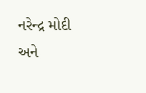નરેન્દ્ર મોદી અને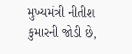મુખ્યમંત્રી નીતીશ કુમારની જોડી છે,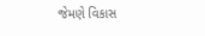જેમણે વિકાસ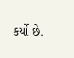કર્યો છે.